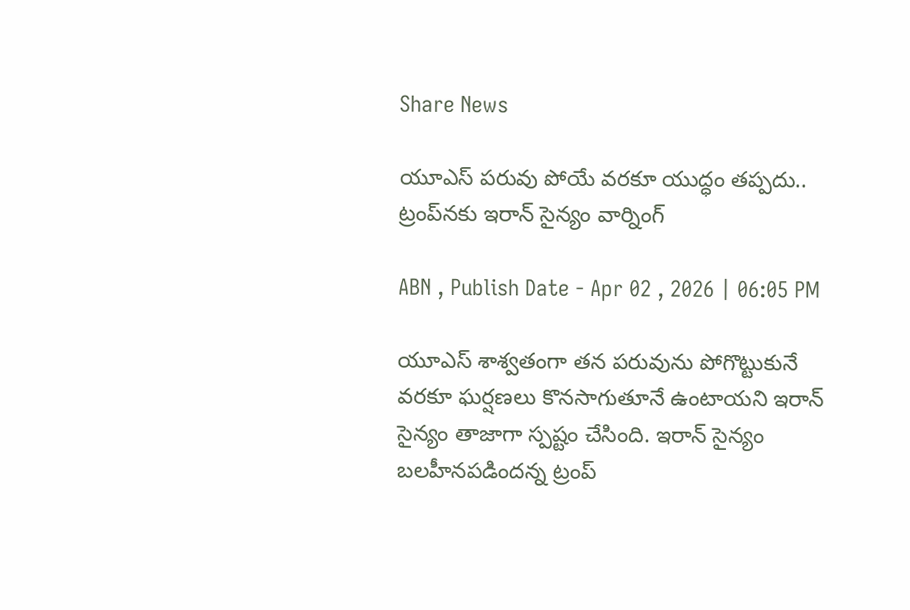Share News

యూఎస్ పరువు పోయే వరకూ యుద్ధం తప్పదు.. ట్రంప్‌నకు ఇరాన్ సైన్యం వార్నింగ్

ABN , Publish Date - Apr 02 , 2026 | 06:05 PM

యూఎస్‌ శాశ్వతంగా తన పరువును పోగొట్టుకునే వరకూ ఘర్షణలు కొనసాగుతూనే ఉంటాయని ఇరాన్ సైన్యం తాజాగా స్పష్టం చేసింది. ఇరాన్ సైన్యం బలహీనపడిందన్న ట్రంప్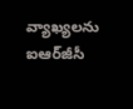వ్యాఖ్యలను ఐఆర్‌జీసీ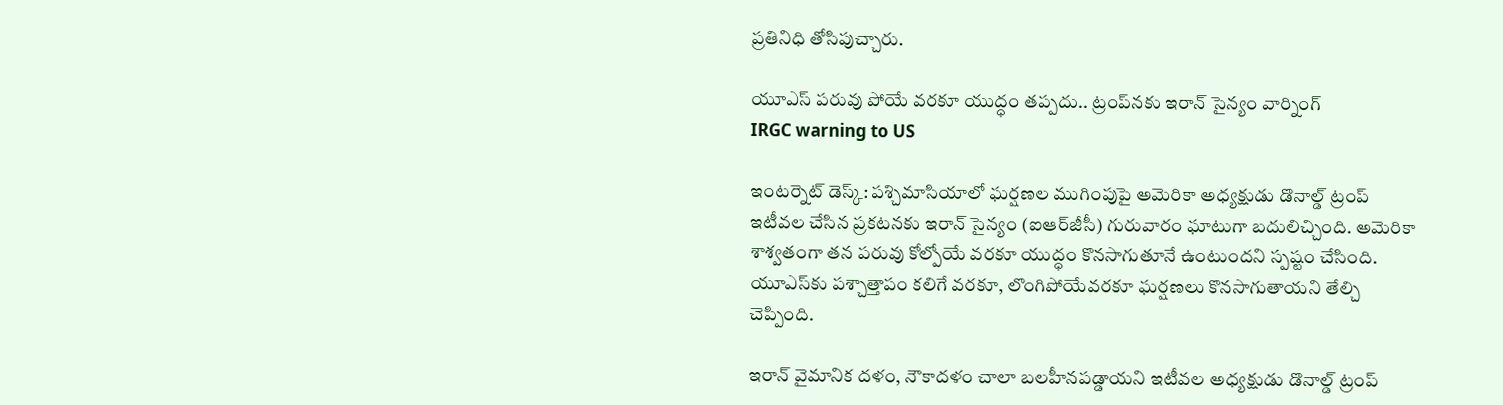ప్రతినిధి తోసిపుచ్చారు.

యూఎస్ పరువు పోయే వరకూ యుద్ధం తప్పదు.. ట్రంప్‌నకు ఇరాన్ సైన్యం వార్నింగ్
IRGC warning to US

ఇంటర్నెట్ డెస్క్: పశ్చిమాసియాలో ఘర్షణల ముగింపుపై అమెరికా అధ్యక్షుడు డొనాల్డ్ ట్రంప్ ఇటీవల చేసిన ప్రకటనకు ఇరాన్ సైన్యం (ఐఆర్‌జీసీ) గురువారం ఘాటుగా బదులిచ్చింది. అమెరికా శాశ్వతంగా తన పరువు కోల్పోయే వరకూ యుద్ధం కొనసాగుతూనే ఉంటుందని స్పష్టం చేసింది. యూఎస్‌కు పశ్చాత్తాపం కలిగే వరకూ, లొంగిపోయేవరకూ ఘర్షణలు కొనసాగుతాయని తేల్చి చెప్పింది.

ఇరాన్ వైమానిక దళం, నౌకాదళం చాలా బలహీనపడ్డాయని ఇటీవల అధ్యక్షుడు డొనాల్డ్ ట్రంప్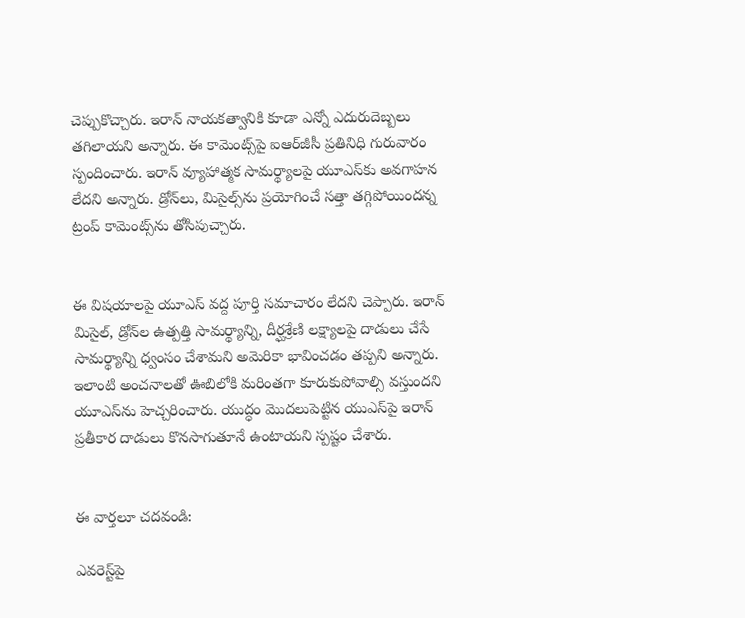చెప్పుకొచ్చారు. ఇరాన్ నాయకత్వానికి కూడా ఎన్నో ఎదురుదెబ్బలు తగిలాయని అన్నారు. ఈ కామెంట్స్‌పై ఐఆర్‌జీసీ ప్రతినిధి గురువారం స్పందించారు. ఇరాన్ వ్యూహాత్మక సామర్థ్యాలపై యూఎస్‌కు అవగాహన లేదని అన్నారు. డ్రోన్‌లు, మిసైల్స్‌ను ప్రయోగించే సత్తా తగ్గిపోయిందన్న ట్రంప్ కామెంట్స్‌ను తోసిపుచ్చారు.


ఈ విషయాలపై యూఎస్‌ వద్ద పూర్తి సమాచారం లేదని చెప్పారు. ఇరాన్‌ మిసైల్, డ్రోన్‌ల ఉత్పత్తి సామర్థ్యాన్ని, దీర్ఘశ్రేణి లక్ష్యాలపై దాడులు చేసే సామర్థ్యాన్ని ధ్వంసం చేశామని అమెరికా భావించడం తప్పని అన్నారు. ఇలాంటి అంచనాలతో ఊబిలోకి మరింతగా కూరుకుపోవాల్సి వస్తుందని యూఎస్‌ను హెచ్చరించారు. యుద్ధం మొదలుపెట్టిన యుఎస్‌పై ఇరాన్ ప్రతీకార దాడులు కొనసాగుతూనే ఉంటాయని స్పష్టం చేశారు.


ఈ వార్తలూ చదవండి:

ఎవరెస్ట్‌పై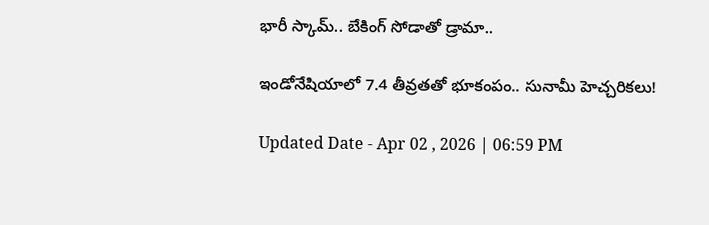భారీ స్కామ్.. బేకింగ్ సోడాతో డ్రామా..

ఇండోనేషియాలో 7.4 తీవ్రతతో భూకంపం.. సునామీ హెచ్చరికలు!

Updated Date - Apr 02 , 2026 | 06:59 PM